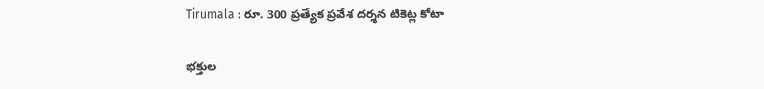Tirumala : రూ. 300 ప్రత్యేక ప్రవేశ దర్శన టికెట్ల కోటా

భక్తుల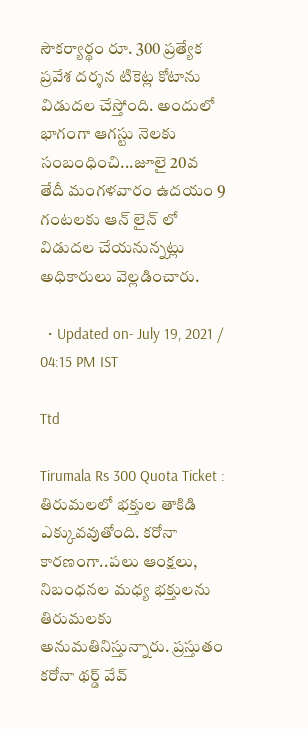సౌకర్యార్థం రూ. 300 ప్రత్యేక ప్రవేశ దర్శన టికెట్ల కోటాను విడుదల చేస్తోంది. అందులో భాగంగా ఆగస్టు నెలకు సంబంధించి...జూలై 20వ తేదీ మంగళవారం ఉదయం 9 గంటలకు ఆన్ లైన్ లో విడుదల చేయనున్నట్లు అధికారులు వెల్లడించారు.

  • Updated on- July 19, 2021 / 04:15 PM IST

Ttd

Tirumala Rs 300 Quota Ticket : తిరుమలలో భక్తుల తాకిడి ఎక్కువవుతోంది. కరోనా కారణంగా..పలు ఆంక్షలు, నిబంధనల మధ్య భక్తులను తిరుమలకు అనుమతినిస్తున్నారు. ప్రస్తుతం కరోనా థర్డ్ వేవ్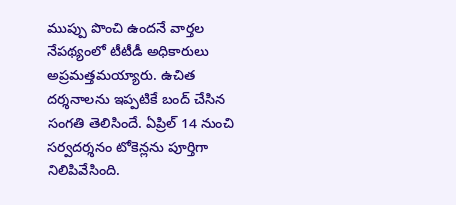ముప్పు పొంచి ఉందనే వార్తల నేపథ్యంలో టీటీడీ అధికారులు అప్రమత్తమయ్యారు. ఉచిత దర్శనాలను ఇప్పటికే బంద్ చేసిన సంగతి తెలిసిందే. ఏప్రిల్ 14 నుంచి సర్వదర్శనం టోకెన్లను పూర్తిగా నిలిపివేసింది.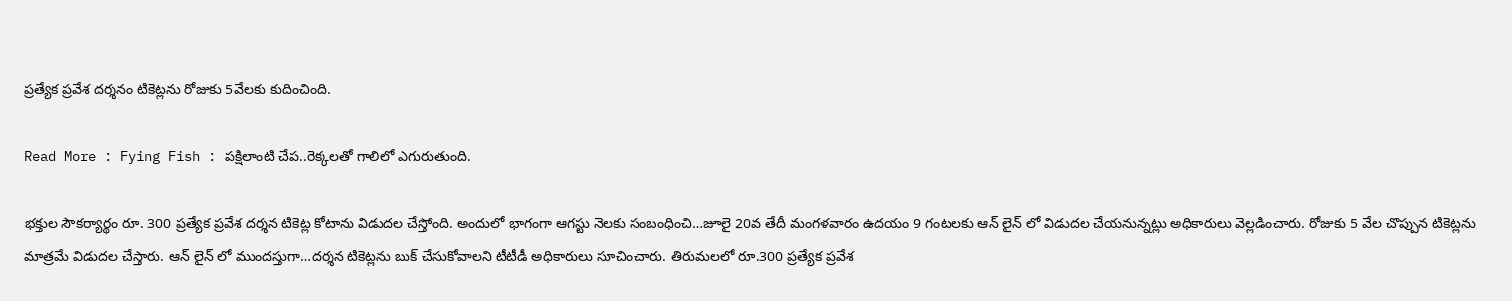ప్రత్యేక ప్రవేశ దర్శనం టికెట్లను రోజుకు 5వేలకు కుదించింది.

Read More : Fying Fish : పక్షిలాంటి చేప..రెక్కలతో గాలిలో ఎగురుతుంది.

భక్తుల సౌకర్యార్థం రూ. 300 ప్రత్యేక ప్రవేశ దర్శన టికెట్ల కోటాను విడుదల చేస్తోంది. అందులో భాగంగా ఆగస్టు నెలకు సంబంధించి…జూలై 20వ తేదీ మంగళవారం ఉదయం 9 గంటలకు ఆన్ లైన్ లో విడుదల చేయనున్నట్లు అధికారులు వెల్లడించారు. రోజుకు 5 వేల చొప్పున టికెట్లను మాత్రమే విడుదల చేస్తారు. ఆన్ లైన్ లో ముందస్తుగా…దర్శన టికెట్లను బుక్ చేసుకోవాలని టీటీడీ అధికారులు సూచించారు. తిరుమలలో రూ.300 ప్రత్యేక ప్రవేశ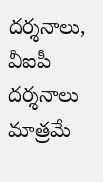దర్శనాలు, వీఐపీ దర్శనాలు మాత్రమే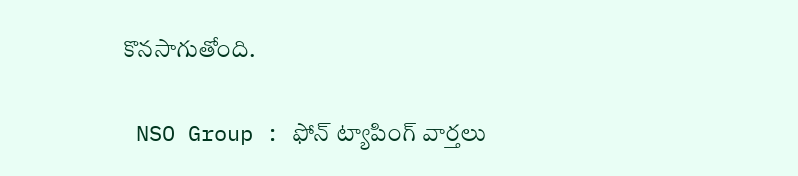కొనసాగుతోంది.

 NSO Group : ఫోన్ ట్యాపింగ్ వార్తలు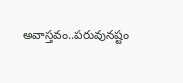అవాస్తవం..పరువునష్టం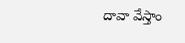దావా వేస్తాం